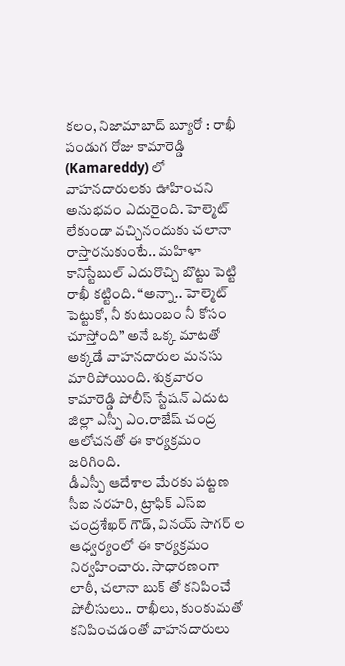కలం, నిజామాబాద్ బ్యూరో : రాఖీ పండుగ రోజు కామారెడ్డి (Kamareddy) లో వాహనదారులకు ఊహించని అనుభవం ఎదురైంది. హెల్మెట్ లేకుండా వచ్చినందుకు చలానా రాస్తారనుకుంటే.. మహిళా కానిస్టేబుల్ ఎదురొచ్చి బొట్టు పెట్టి రాఖీ కట్టింది. “అన్నా.. హెల్మెట్ పెట్టుకో, నీ కుటుంబం నీ కోసం చూస్తోంది” అనే ఒక్క మాటతో అక్కడే వాహనదారుల మనసు మారిపోయింది. శుక్రవారం కామారెడ్డి పోలీస్ స్టేషన్ ఎదుట జిల్లా ఎస్పీ ఎం.రాజేష్ చంద్ర ఆలోచనతో ఈ కార్యక్రమం జరిగింది.
డీఎస్పీ ఆదేశాల మేరకు పట్టణ సీఐ నరహరి, ట్రాఫిక్ ఎస్ఐ చంద్రశేఖర్ గౌడ్, వినయ్ సాగర్ ల ఆధ్వర్యంలో ఈ కార్యక్రమం నిర్వహించారు. సాధారణంగా లాఠీ, చలానా బుక్ తో కనిపించే పోలీసులు.. రాఖీలు, కుంకుమతో కనిపించడంతో వాహనదారులు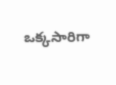ఒక్కసారిగా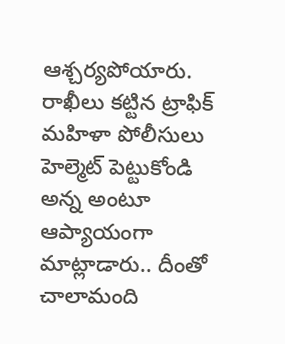ఆశ్చర్యపోయారు. రాఖీలు కట్టిన ట్రాఫిక్ మహిళా పోలీసులు హెల్మెట్ పెట్టుకోండి అన్న అంటూ ఆప్యాయంగా మాట్లాడారు.. దీంతో చాలామంది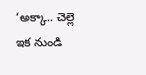‘అక్కా.. చెల్లె ఇక నుండి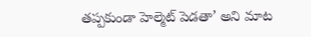తప్పకుండా హెల్మెట్ పెడతా’ అని మాట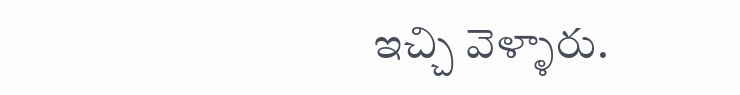ఇచ్చి వెళ్ళారు.